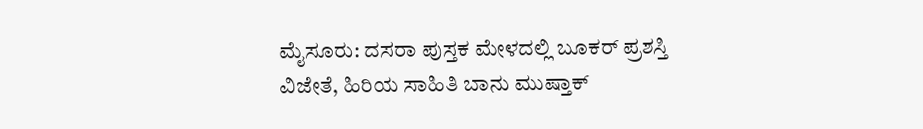ಮೈಸೂರು: ದಸರಾ ಪುಸ್ತಕ ಮೇಳದಲ್ಲಿ ಬೂಕರ್ ಪ್ರಶಸ್ತಿ ವಿಜೇತೆ, ಹಿರಿಯ ಸಾಹಿತಿ ಬಾನು ಮುಷ್ತಾಕ್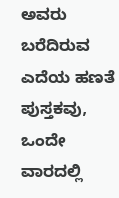ಅವರು ಬರೆದಿರುವ ಎದೆಯ ಹಣತೆ ಪುಸ್ತಕವು, ಒಂದೇ ವಾರದಲ್ಲಿ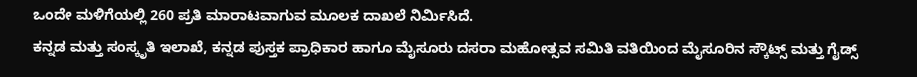ಒಂದೇ ಮಳಿಗೆಯಲ್ಲಿ 260 ಪ್ರತಿ ಮಾರಾಟವಾಗುವ ಮೂಲಕ ದಾಖಲೆ ನಿರ್ಮಿಸಿದೆ.
ಕನ್ನಡ ಮತ್ತು ಸಂಸ್ಕೃತಿ ಇಲಾಖೆ, ಕನ್ನಡ ಪುಸ್ತಕ ಪ್ರಾಧಿಕಾರ ಹಾಗೂ ಮೈಸೂರು ದಸರಾ ಮಹೋತ್ಸವ ಸಮಿತಿ ವತಿಯಿಂದ ಮೈಸೂರಿನ ಸ್ಕೌಟ್ಸ್ ಮತ್ತು ಗೈಡ್ಸ್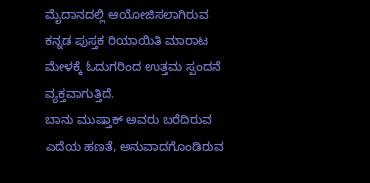ಮೈದಾನದಲ್ಲಿ ಆಯೋಜಿಸಲಾಗಿರುವ ಕನ್ನಡ ಪುಸ್ತಕ ರಿಯಾಯಿತಿ ಮಾರಾಟ ಮೇಳಕ್ಕೆ ಓದುಗರಿಂದ ಉತ್ತಮ ಸ್ಪಂದನೆ ವ್ಯಕ್ತವಾಗುತ್ತಿದೆ.
ಬಾನು ಮುಷ್ತಾಕ್ ಅವರು ಬರೆದಿರುವ ಎದೆಯ ಹಣತೆ, ಅನುವಾದಗೊಂಡಿರುವ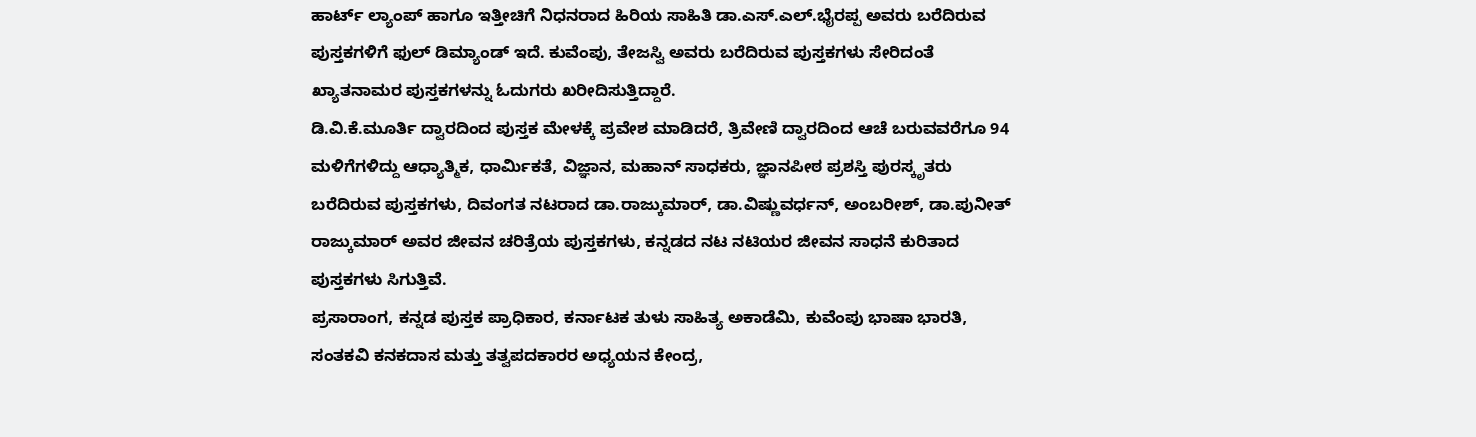ಹಾರ್ಟ್ ಲ್ಯಾಂಪ್ ಹಾಗೂ ಇತ್ತೀಚಿಗೆ ನಿಧನರಾದ ಹಿರಿಯ ಸಾಹಿತಿ ಡಾ.ಎಸ್.ಎಲ್.ಭೈರಪ್ಪ ಅವರು ಬರೆದಿರುವ ಪುಸ್ತಕಗಳಿಗೆ ಫುಲ್ ಡಿಮ್ಯಾಂಡ್ ಇದೆ. ಕುವೆಂಪು, ತೇಜಸ್ವಿ ಅವರು ಬರೆದಿರುವ ಪುಸ್ತಕಗಳು ಸೇರಿದಂತೆ ಖ್ಯಾತನಾಮರ ಪುಸ್ತಕಗಳನ್ನು ಓದುಗರು ಖರೀದಿಸುತ್ತಿದ್ದಾರೆ.
ಡಿ.ವಿ.ಕೆ.ಮೂರ್ತಿ ದ್ವಾರದಿಂದ ಪುಸ್ತಕ ಮೇಳಕ್ಕೆ ಪ್ರವೇಶ ಮಾಡಿದರೆ, ತ್ರಿವೇಣಿ ದ್ವಾರದಿಂದ ಆಚೆ ಬರುವವರೆಗೂ 94 ಮಳಿಗೆಗಳಿದ್ದು ಆಧ್ಯಾತ್ಮಿಕ, ಧಾರ್ಮಿಕತೆ, ವಿಜ್ಞಾನ, ಮಹಾನ್ ಸಾಧಕರು, ಜ್ಞಾನಪೀಠ ಪ್ರಶಸ್ತಿ ಪುರಸ್ಕೃತರು ಬರೆದಿರುವ ಪುಸ್ತಕಗಳು, ದಿವಂಗತ ನಟರಾದ ಡಾ.ರಾಜ್ಕುಮಾರ್, ಡಾ.ವಿಷ್ಣುವರ್ಧನ್, ಅಂಬರೀಶ್, ಡಾ.ಪುನೀತ್ ರಾಜ್ಕುಮಾರ್ ಅವರ ಜೀವನ ಚರಿತ್ರೆಯ ಪುಸ್ತಕಗಳು, ಕನ್ನಡದ ನಟ ನಟಿಯರ ಜೀವನ ಸಾಧನೆ ಕುರಿತಾದ ಪುಸ್ತಕಗಳು ಸಿಗುತ್ತಿವೆ.
ಪ್ರಸಾರಾಂಗ, ಕನ್ನಡ ಪುಸ್ತಕ ಪ್ರಾಧಿಕಾರ, ಕರ್ನಾಟಕ ತುಳು ಸಾಹಿತ್ಯ ಅಕಾಡೆಮಿ, ಕುವೆಂಪು ಭಾಷಾ ಭಾರತಿ, ಸಂತಕವಿ ಕನಕದಾಸ ಮತ್ತು ತತ್ವಪದಕಾರರ ಅಧ್ಯಯನ ಕೇಂದ್ರ,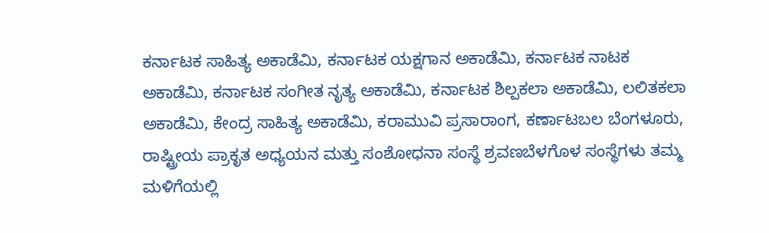ಕರ್ನಾಟಕ ಸಾಹಿತ್ಯ ಅಕಾಡೆಮಿ, ಕರ್ನಾಟಕ ಯಕ್ಷಗಾನ ಅಕಾಡೆಮಿ, ಕರ್ನಾಟಕ ನಾಟಕ ಅಕಾಡೆಮಿ, ಕರ್ನಾಟಕ ಸಂಗೀತ ನೃತ್ಯ ಅಕಾಡೆಮಿ, ಕರ್ನಾಟಕ ಶಿಲ್ಪಕಲಾ ಅಕಾಡೆಮಿ, ಲಲಿತಕಲಾ ಅಕಾಡೆಮಿ, ಕೇಂದ್ರ ಸಾಹಿತ್ಯ ಅಕಾಡೆಮಿ, ಕರಾಮುವಿ ಪ್ರಸಾರಾಂಗ, ಕರ್ಣಾಟಬಲ ಬೆಂಗಳೂರು, ರಾಷ್ಟ್ರೀಯ ಪ್ರಾಕೃತ ಅಧ್ಯಯನ ಮತ್ತು ಸಂಶೋಧನಾ ಸಂಸ್ಥೆ ಶ್ರವಣಬೆಳಗೊಳ ಸಂಸ್ಥೆಗಳು ತಮ್ಮ ಮಳಿಗೆಯಲ್ಲಿ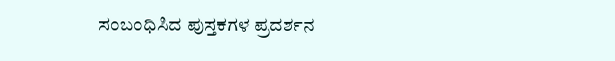ಸಂಬಂಧಿಸಿದ ಪುಸ್ತಕಗಳ ಪ್ರದರ್ಶನ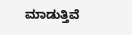ಮಾಡುತ್ತಿವೆ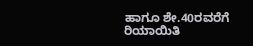ಹಾಗೂ ಶೇ.40ರವರೆಗೆ ರಿಯಾಯಿತಿ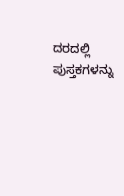ದರದಲ್ಲಿ ಪುಸ್ತಕಗಳನ್ನು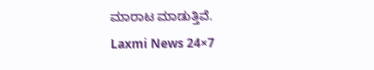ಮಾರಾಟ ಮಾಡುತ್ತಿವೆ.
Laxmi News 24×7